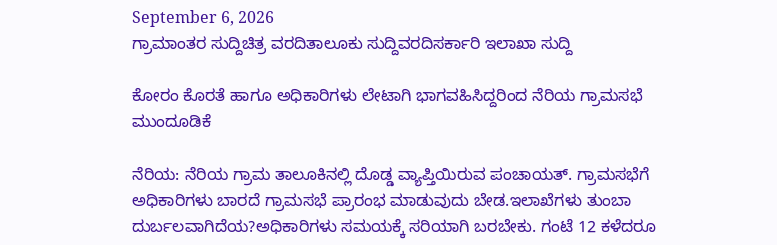September 6, 2026
ಗ್ರಾಮಾಂತರ ಸುದ್ದಿಚಿತ್ರ ವರದಿತಾಲೂಕು ಸುದ್ದಿವರದಿಸರ್ಕಾರಿ ಇಲಾಖಾ ಸುದ್ದಿ

ಕೋರಂ ಕೊರತೆ ಹಾಗೂ ಅಧಿಕಾರಿಗಳು ಲೇಟಾಗಿ ಭಾಗವಹಿಸಿದ್ದರಿಂದ ನೆರಿಯ ಗ್ರಾಮಸಭೆ ಮುಂದೂಡಿಕೆ

ನೆರಿಯ: ನೆರಿಯ ಗ್ರಾಮ ತಾಲೂಕಿನಲ್ಲಿ ದೊಡ್ಡ ವ್ಯಾಪ್ತಿಯಿರುವ ಪಂಚಾಯತ್. ಗ್ರಾಮಸಭೆಗೆ ಅಧಿಕಾರಿಗಳು ಬಾರದೆ ಗ್ರಾಮಸಭೆ ಪ್ರಾರಂಭ ಮಾಡುವುದು ಬೇಡ.ಇಲಾಖೆಗಳು ತುಂಬಾ ದುರ್ಬಲವಾಗಿದೆಯ?ಅಧಿಕಾರಿಗಳು ಸಮಯಕ್ಕೆ ಸರಿಯಾಗಿ ಬರಬೇಕು. ಗಂಟೆ 12 ಕಳೆದರೂ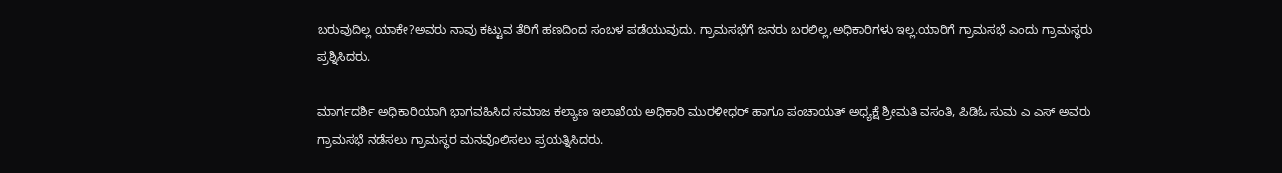ಬರುವುದಿಲ್ಲ ಯಾಕೇ?ಅವರು ನಾವು ಕಟ್ಟುವ ತೆರಿಗೆ ಹಣದಿಂದ ಸಂಬಳ ಪಡೆಯುವುದು. ಗ್ರಾಮಸಭೆಗೆ ಜನರು ಬರಲಿಲ್ಲ,ಅಧಿಕಾರಿಗಳು ಇಲ್ಲ.ಯಾರಿಗೆ ಗ್ರಾಮಸಭೆ ಎಂದು ಗ್ರಾಮಸ್ಥರು ಪ್ರಶ್ನಿಸಿದರು.

ಮಾರ್ಗದರ್ಶಿ ಅಧಿಕಾರಿಯಾಗಿ ಭಾಗವಹಿಸಿದ ಸಮಾಜ ಕಲ್ಯಾಣ ಇಲಾಖೆಯ ಅಧಿಕಾರಿ ಮುರಳೀಧರ್ ಹಾಗೂ ಪಂಚಾಯತ್ ಅಧ್ಯಕ್ಷೆ ಶ್ರೀಮತಿ ವಸಂತಿ, ಪಿಡಿಓ ಸುಮ ಎ ಎಸ್ ಅವರು ಗ್ರಾಮಸಭೆ ನಡೆಸಲು ಗ್ರಾಮಸ್ಥರ ಮನವೊಲಿಸಲು ಪ್ರಯತ್ನಿಸಿದರು.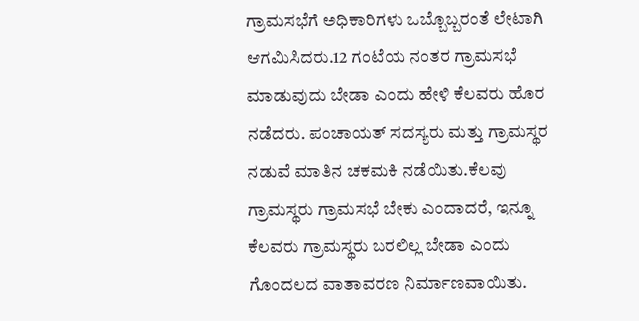ಗ್ರಾಮಸಭೆಗೆ ಅಧಿಕಾರಿಗಳು ಒಬ್ಬೊಬ್ಬರಂತೆ ಲೇಟಾಗಿ ಆಗಮಿಸಿದರು.12 ಗಂಟೆಯ ನಂತರ ಗ್ರಾಮಸಭೆ ಮಾಡುವುದು ಬೇಡಾ ಎಂದು ಹೇಳಿ ಕೆಲವರು ಹೊರ ನಡೆದರು. ಪಂಚಾಯತ್ ಸದಸ್ಯರು ಮತ್ತು ಗ್ರಾಮಸ್ಥರ ನಡುವೆ ಮಾತಿನ ಚಕಮಕಿ ನಡೆಯಿತು.ಕೆಲವು ಗ್ರಾಮಸ್ಥರು ಗ್ರಾಮಸಭೆ ಬೇಕು ಎಂದಾದರೆ, ಇನ್ನೂ ಕೆಲವರು ಗ್ರಾಮಸ್ಥರು ಬರಲಿಲ್ಲ ಬೇಡಾ ಎಂದು ಗೊಂದಲದ ವಾತಾವರಣ ನಿರ್ಮಾಣವಾಯಿತು.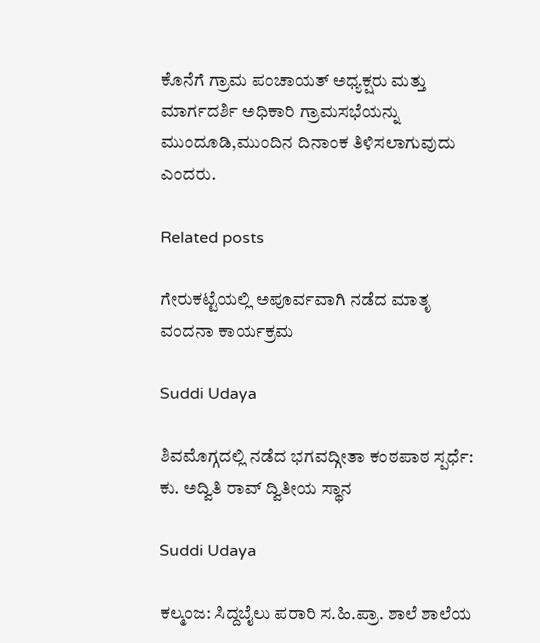ಕೊನೆಗೆ ಗ್ರಾಮ ಪಂಚಾಯತ್ ಅಧ್ಯಕ್ಷರು ಮತ್ತು ಮಾರ್ಗದರ್ಶಿ ಅಧಿಕಾರಿ ಗ್ರಾಮಸಭೆಯನ್ನು ಮುಂದೂಡಿ,ಮುಂದಿನ ದಿನಾಂಕ ತಿಳಿಸಲಾಗುವುದು ಎಂದರು.

Related posts

ಗೇರುಕಟ್ಟೆಯಲ್ಲಿ ಅಪೂರ್ವವಾಗಿ ನಡೆದ ಮಾತೃ ವಂದನಾ ಕಾರ್ಯಕ್ರಮ

Suddi Udaya

ಶಿವಮೊಗ್ಗದಲ್ಲಿ ನಡೆದ ಭಗವದ್ಗೀತಾ ಕಂಠಪಾಠ ಸ್ಪರ್ಧೆ: ಕು. ಅದ್ವಿತಿ ರಾವ್ ದ್ವಿತೀಯ ಸ್ಥಾನ

Suddi Udaya

ಕಲ್ಮಂಜ: ಸಿದ್ದಬೈಲು ಪರಾರಿ ಸ.ಹಿ.ಪ್ರಾ. ಶಾಲೆ ಶಾಲೆಯ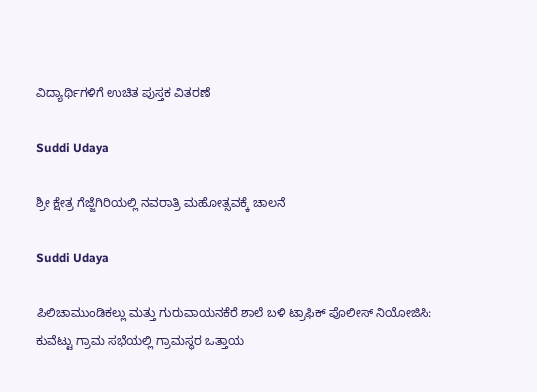ವಿದ್ಯಾರ್ಥಿಗಳಿಗೆ ಉಚಿತ ಪುಸ್ತಕ ವಿತರಣೆ

Suddi Udaya

ಶ್ರೀ ಕ್ಷೇತ್ರ ಗೆಜ್ಜೆಗಿರಿಯಲ್ಲಿ ನವರಾತ್ರಿ ಮಹೋತ್ಸವಕ್ಕೆ ಚಾಲನೆ

Suddi Udaya

ಪಿಲಿಚಾಮುಂಡಿಕಲ್ಲು ಮತ್ತು ಗುರುವಾಯನಕೆರೆ ಶಾಲೆ ಬಳಿ ಟ್ರಾಫಿಕ್ ಪೊಲೀಸ್ ನಿಯೋಜಿಸಿ: ಕುವೆಟ್ಟು ಗ್ರಾಮ ಸಭೆಯಲ್ಲಿ ಗ್ರಾಮಸ್ಥರ ಒತ್ತಾಯ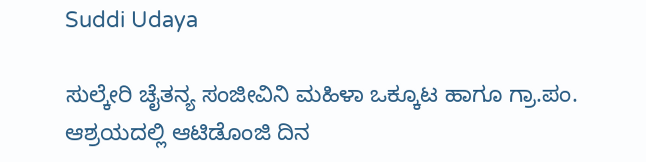Suddi Udaya

ಸುಲ್ಕೇರಿ ಚೈತನ್ಯ ಸಂಜೀವಿನಿ ಮಹಿಳಾ ಒಕ್ಕೂಟ ಹಾಗೂ ಗ್ರಾ.ಪಂ. ಆಶ್ರಯದಲ್ಲಿ ಆಟಿಡೊಂಜಿ ದಿನ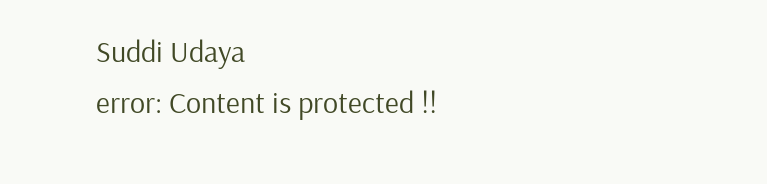Suddi Udaya
error: Content is protected !!